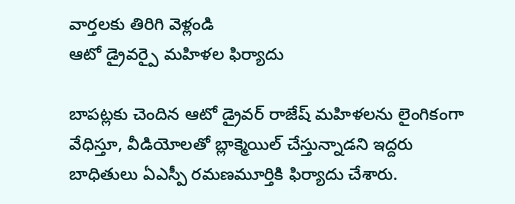వార్తలకు తిరిగి వెళ్లండి
ఆటో డ్రైవర్పై మహిళల ఫిర్యాదు

బాపట్లకు చెందిన ఆటో డ్రైవర్ రాజేష్ మహిళలను లైంగికంగా వేధిస్తూ, వీడియోలతో బ్లాక్మెయిల్ చేస్తున్నాడని ఇద్దరు బాధితులు ఏఎస్పీ రమణమూర్తికి ఫిర్యాదు చేశారు.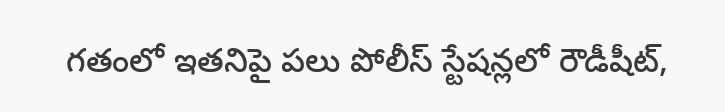గతంలో ఇతనిపై పలు పోలీస్ స్టేషన్లలో రౌడీషీట్,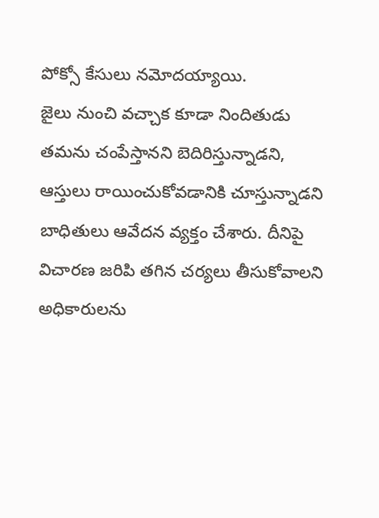పోక్సో కేసులు నమోదయ్యాయి.
జైలు నుంచి వచ్చాక కూడా నిందితుడు తమను చంపేస్తానని బెదిరిస్తున్నాడని, ఆస్తులు రాయించుకోవడానికి చూస్తున్నాడని బాధితులు ఆవేదన వ్యక్తం చేశారు. దీనిపై విచారణ జరిపి తగిన చర్యలు తీసుకోవాలని అధికారులను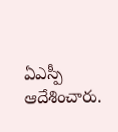ఏఎస్పీ ఆదేశించారు.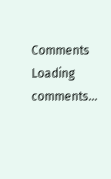Comments
Loading comments...